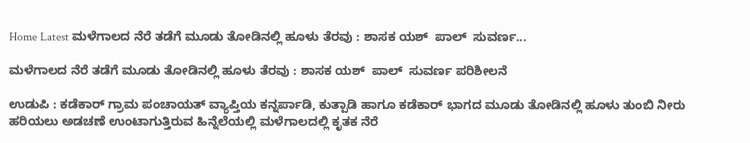Home Latest ಮಳೆಗಾಲದ ನೆರೆ ತಡೆಗೆ ಮೂಡು ತೋಡಿನಲ್ಲಿ ಹೂಳು ತೆರವು : ಶಾಸಕ ಯಶ್  ಪಾಲ್  ಸುವರ್ಣ...

ಮಳೆಗಾಲದ ನೆರೆ ತಡೆಗೆ ಮೂಡು ತೋಡಿನಲ್ಲಿ ಹೂಳು ತೆರವು : ಶಾಸಕ ಯಶ್  ಪಾಲ್  ಸುವರ್ಣ ಪರಿಶೀಲನೆ

ಉಡುಪಿ : ಕಡೆಕಾರ್ ಗ್ರಾಮ ಪಂಚಾಯತ್ ವ್ಯಾಪ್ತಿಯ ಕನ್ನರ್ಪಾಡಿ, ಕುತ್ಪಾಡಿ ಹಾಗೂ ಕಡೆಕಾರ್ ಭಾಗದ ಮೂಡು ತೋಡಿನಲ್ಲಿ ಹೂಳು ತುಂಬಿ ನೀರು ಹರಿಯಲು ಅಡಚಣೆ ಉಂಟಾಗುತ್ತಿರುವ ಹಿನ್ನೆಲೆಯಲ್ಲಿ ಮಳೆಗಾಲದಲ್ಲಿ ಕೃತಕ ನೆರೆ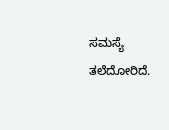ಸಮಸ್ಯೆ ತಲೆದೋರಿದೆ.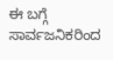ಈ ಬಗ್ಗೆ ಸಾರ್ವಜನಿಕರಿಂದ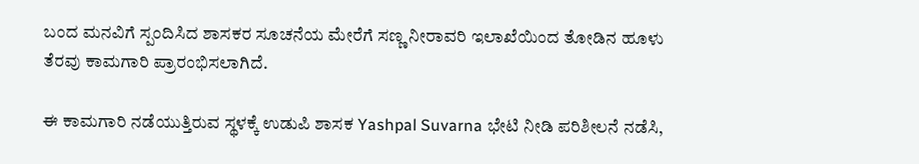ಬಂದ ಮನವಿಗೆ ಸ್ಪಂದಿಸಿದ ಶಾಸಕರ ಸೂಚನೆಯ ಮೇರೆಗೆ ಸಣ್ಣ ನೀರಾವರಿ ಇಲಾಖೆಯಿಂದ ತೋಡಿನ ಹೂಳು ತೆರವು ಕಾಮಗಾರಿ ಪ್ರಾರಂಭಿಸಲಾಗಿದೆ.

ಈ ಕಾಮಗಾರಿ ನಡೆಯುತ್ತಿರುವ ಸ್ಥಳಕ್ಕೆ ಉಡುಪಿ ಶಾಸಕ Yashpal Suvarna ಭೇಟಿ ನೀಡಿ ಪರಿಶೀಲನೆ ನಡೆಸಿ,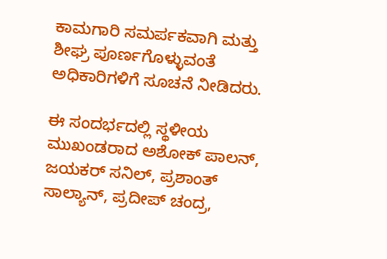ಕಾಮಗಾರಿ ಸಮರ್ಪಕವಾಗಿ ಮತ್ತು ಶೀಘ್ರ ಪೂರ್ಣಗೊಳ್ಳುವಂತೆ ಅಧಿಕಾರಿಗಳಿಗೆ ಸೂಚನೆ ನೀಡಿದರು.

ಈ ಸಂದರ್ಭದಲ್ಲಿ ಸ್ಥಳೀಯ ಮುಖಂಡರಾದ ಅಶೋಕ್ ಪಾಲನ್, ಜಯಕರ್ ಸನಿಲ್, ಪ್ರಶಾಂತ್ ಸಾಲ್ಯಾನ್, ಪ್ರದೀಪ್ ಚಂದ್ರ,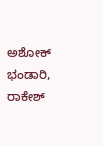ಅಶೋಕ್ ಭಂಡಾರಿ, ರಾಕೇಶ್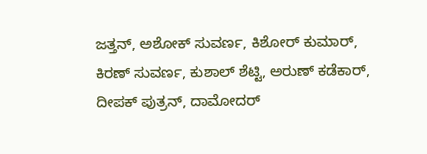ಜತ್ತನ್, ಅಶೋಕ್ ಸುವರ್ಣ, ಕಿಶೋರ್ ಕುಮಾರ್, ಕಿರಣ್ ಸುವರ್ಣ, ಕುಶಾಲ್ ಶೆಟ್ಟಿ, ಅರುಣ್ ಕಡೆಕಾರ್, ದೀಪಕ್ ಪುತ್ರನ್, ದಾಮೋದರ್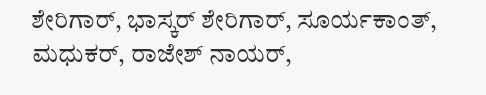ಶೇರಿಗಾರ್, ಭಾಸ್ಕರ್ ಶೇರಿಗಾರ್, ಸೂರ್ಯಕಾಂತ್, ಮಧುಕರ್, ರಾಜೇಶ್ ನಾಯರ್,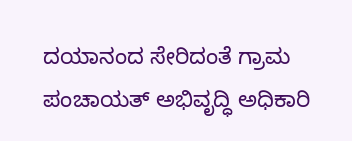ದಯಾನಂದ ಸೇರಿದಂತೆ ಗ್ರಾಮ ಪಂಚಾಯತ್ ಅಭಿವೃದ್ಧಿ ಅಧಿಕಾರಿ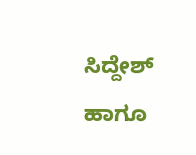ಸಿದ್ದೇಶ್ ಹಾಗೂ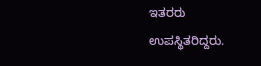ಇತರರು ಉಪಸ್ಥಿತರಿದ್ದರು.